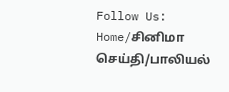Follow Us:
Home/சி‌னிமா செ‌ய்‌தி/பாலியல்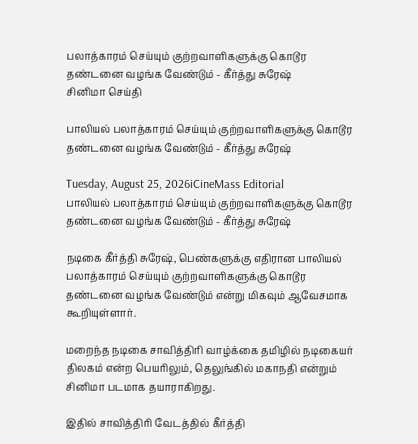பலாத்காரம் செய்யும் குற்றவாளிகளுக்கு கொடூர தண்டனை வழங்க வேண்டும் - கீர்த்து சுரேஷ்
சி‌னிமா செ‌ய்‌தி

பாலியல் பலாத்காரம் செய்யும் குற்றவாளிகளுக்கு கொடூர தண்டனை வழங்க வேண்டும் - கீர்த்து சுரேஷ்

Tuesday, August 25, 2026iCineMass Editorial
பாலியல் பலாத்காரம் செய்யும் குற்றவாளிகளுக்கு கொடூர தண்டனை வழங்க வேண்டும் - கீர்த்து சுரேஷ்

நடிகை கீர்த்தி சுரேஷ், பெண்களுக்கு எதிரான பாலியல் பலாத்காரம் செய்யும் குற்றவாளிகளுக்கு கொடூர தண்டனை வழங்க வேண்டும் என்று மிகவும் ஆவேசமாக கூறியுள்ளார்.

மறைந்த நடிகை சாவித்திரி வாழ்க்கை தமிழில் நடிகையர் திலகம் என்ற பெயரிலும், தெலுங்கில் மகாநதி என்றும் சினிமா படமாக தயாராகிறது.

இதில் சாவித்திரி வேடத்தில் கீர்த்தி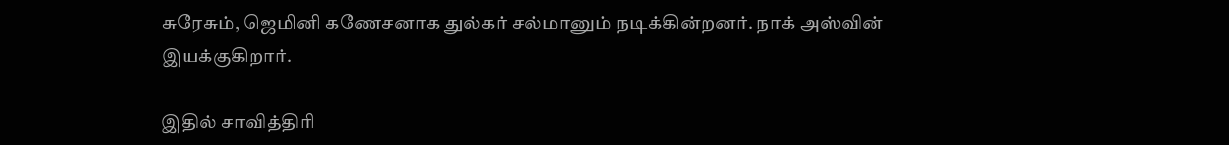சுரேசும், ஜெமினி கணேசனாக துல்கர் சல்மானும் நடிக்கின்றனர். நாக் அஸ்வின் இயக்குகிறார்.

இதில் சாவித்திரி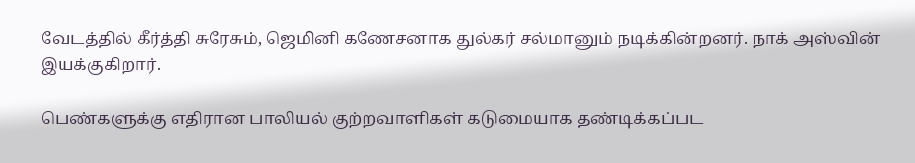வேடத்தில் கீர்த்தி சுரேசும், ஜெமினி கணேசனாக துல்கர் சல்மானும் நடிக்கின்றனர். நாக் அஸ்வின் இயக்குகிறார்.

பெண்களுக்கு எதிரான பாலியல் குற்றவாளிகள் கடுமையாக தண்டிக்கப்பட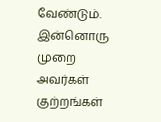வேண்டும். இன்னொரு முறை அவர்கள் குற்றங்கள்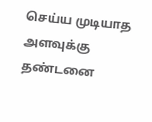செய்ய முடியாத அளவுக்கு தண்டனை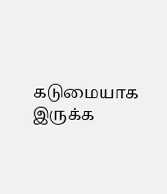கடுமையாக இருக்க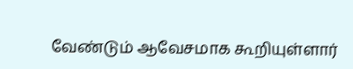வேண்டும் ஆவேசமாக கூறியுள்ளார்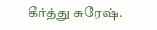கீர்த்து சுரேஷ்.